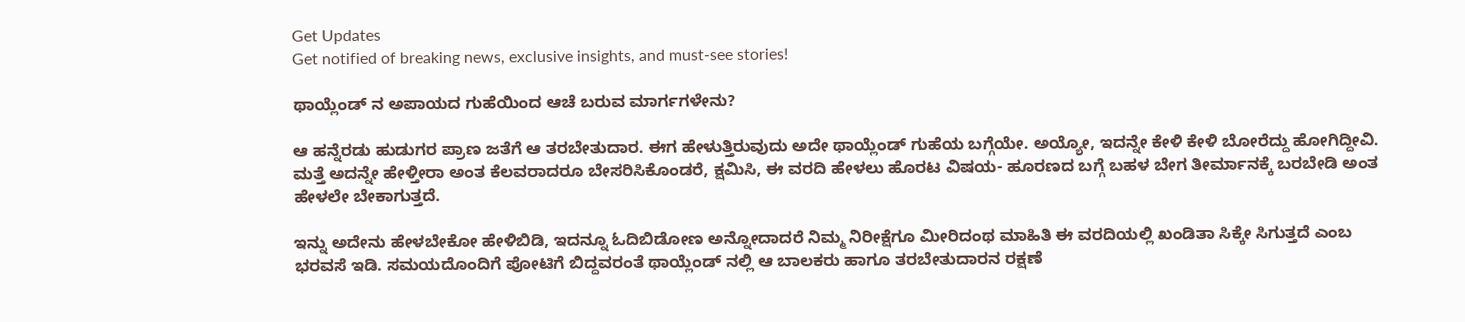Get Updates
Get notified of breaking news, exclusive insights, and must-see stories!

ಥಾಯ್ಲೆಂಡ್ ನ ಅಪಾಯದ ಗುಹೆಯಿಂದ ಆಚೆ ಬರುವ ಮಾರ್ಗಗಳೇನು?

ಆ ಹನ್ನೆರಡು ಹುಡುಗರ ಪ್ರಾಣ ಜತೆಗೆ ಆ ತರಬೇತುದಾರ. ಈಗ ಹೇಳುತ್ತಿರುವುದು ಅದೇ ಥಾಯ್ಲೆಂಡ್ ಗುಹೆಯ ಬಗ್ಗೆಯೇ. ಅಯ್ಯೋ, ಇದನ್ನೇ ಕೇಳಿ ಕೇಳಿ ಬೋರೆದ್ದು ಹೋಗಿದ್ದೀವಿ. ಮತ್ತೆ ಅದನ್ನೇ ಹೇಳ್ತೀರಾ ಅಂತ ಕೆಲವರಾದರೂ ಬೇಸರಿಸಿಕೊಂಡರೆ, ಕ್ಷಮಿಸಿ, ಈ ವರದಿ ಹೇಳಲು ಹೊರಟ ವಿಷಯ- ಹೂರಣದ ಬಗ್ಗೆ ಬಹಳ ಬೇಗ ತೀರ್ಮಾನಕ್ಕೆ ಬರಬೇಡಿ ಅಂತ ಹೇಳಲೇ ಬೇಕಾಗುತ್ತದೆ.

ಇನ್ನು ಅದೇನು ಹೇಳಬೇಕೋ ಹೇಳಿಬಿಡಿ, ಇದನ್ನೂ ಓದಿಬಿಡೋಣ ಅನ್ನೋದಾದರೆ ನಿಮ್ಮ ನಿರೀಕ್ಷೆಗೂ ಮೀರಿದಂಥ ಮಾಹಿತಿ ಈ ವರದಿಯಲ್ಲಿ ಖಂಡಿತಾ ಸಿಕ್ಕೇ ಸಿಗುತ್ತದೆ ಎಂಬ ಭರವಸೆ ಇಡಿ. ಸಮಯದೊಂದಿಗೆ ಪೋಟಿಗೆ ಬಿದ್ದವರಂತೆ ಥಾಯ್ಲೆಂಡ್ ನಲ್ಲಿ ಆ ಬಾಲಕರು ಹಾಗೂ ತರಬೇತುದಾರನ ರಕ್ಷಣೆ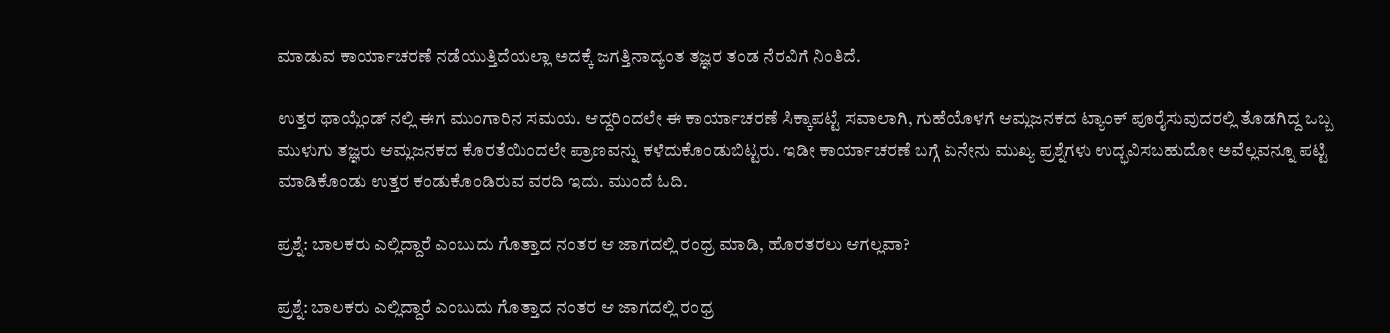ಮಾಡುವ ಕಾರ್ಯಾಚರಣೆ ನಡೆಯುತ್ತಿದೆಯಲ್ಲಾ ಅದಕ್ಕೆ ಜಗತ್ತಿನಾದ್ಯಂತ ತಜ್ಞರ ತಂಡ ನೆರವಿಗೆ ನಿಂತಿದೆ.

ಉತ್ತರ ಥಾಯ್ಲೆಂಡ್ ನಲ್ಲಿ ಈಗ ಮುಂಗಾರಿನ ಸಮಯ. ಆದ್ದರಿಂದಲೇ ಈ ಕಾರ್ಯಾಚರಣೆ ಸಿಕ್ಕಾಪಟ್ಟೆ ಸವಾಲಾಗಿ, ಗುಹೆಯೊಳಗೆ ಆಮ್ಲಜನಕದ ಟ್ಯಾಂಕ್ ಪೂರೈಸುವುದರಲ್ಲಿ ತೊಡಗಿದ್ದ ಒಬ್ಬ ಮುಳುಗು ತಜ್ಞರು ಆಮ್ಲಜನಕದ ಕೊರತೆಯಿಂದಲೇ ಪ್ರಾಣವನ್ನು ಕಳೆದುಕೊಂಡುಬಿಟ್ಟರು. ಇಡೀ ಕಾರ್ಯಾಚರಣೆ ಬಗ್ಗೆ ಏನೇನು ಮುಖ್ಯ ಪ್ರಶ್ನೆಗಳು ಉದ್ಭವಿಸಬಹುದೋ ಅವೆಲ್ಲವನ್ನೂ ಪಟ್ಟಿ ಮಾಡಿಕೊಂಡು ಉತ್ತರ ಕಂಡುಕೊಂಡಿರುವ ವರದಿ ಇದು. ಮುಂದೆ ಓದಿ.

ಪ್ರಶ್ನೆ: ಬಾಲಕರು ಎಲ್ಲಿದ್ದಾರೆ ಎಂಬುದು ಗೊತ್ತಾದ ನಂತರ ಆ ಜಾಗದಲ್ಲಿ ರಂಧ್ರ ಮಾಡಿ, ಹೊರತರಲು ಆಗಲ್ಲವಾ?

ಪ್ರಶ್ನೆ: ಬಾಲಕರು ಎಲ್ಲಿದ್ದಾರೆ ಎಂಬುದು ಗೊತ್ತಾದ ನಂತರ ಆ ಜಾಗದಲ್ಲಿ ರಂಧ್ರ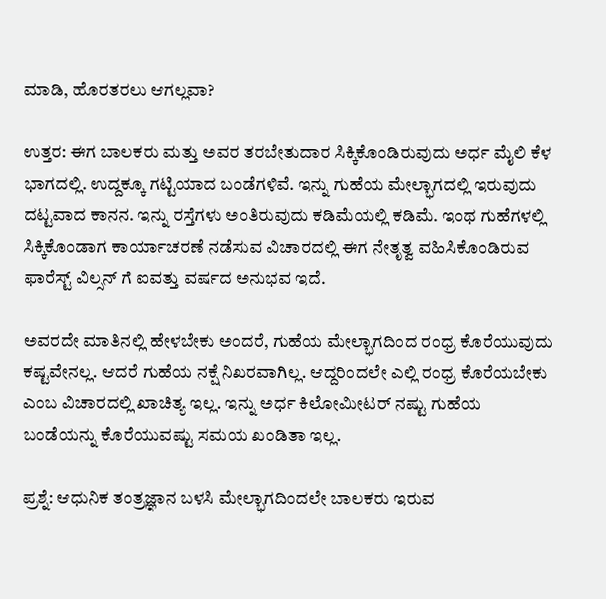ಮಾಡಿ, ಹೊರತರಲು ಆಗಲ್ಲವಾ?

ಉತ್ತರ: ಈಗ ಬಾಲಕರು ಮತ್ತು ಅವರ ತರಬೇತುದಾರ ಸಿಕ್ಕಿಕೊಂಡಿರುವುದು ಅರ್ಧ ಮೈಲಿ ಕೆಳ ಭಾಗದಲ್ಲಿ. ಉದ್ದಕ್ಕೂ ಗಟ್ಟಿಯಾದ ಬಂಡೆಗಳಿವೆ. ಇನ್ನು ಗುಹೆಯ ಮೇಲ್ಭಾಗದಲ್ಲಿ ಇರುವುದು ದಟ್ಟವಾದ ಕಾನನ. ಇನ್ನು ರಸ್ತೆಗಳು ಅಂತಿರುವುದು ಕಡಿಮೆಯಲ್ಲಿ ಕಡಿಮೆ. ಇಂಥ ಗುಹೆಗಳಲ್ಲಿ ಸಿಕ್ಕಿಕೊಂಡಾಗ ಕಾರ್ಯಾಚರಣೆ ನಡೆಸುವ ವಿಚಾರದಲ್ಲಿ ಈಗ ನೇತೃತ್ವ ವಹಿಸಿಕೊಂಡಿರುವ ಫಾರೆಸ್ಟ್ ವಿಲ್ಸನ್ ಗೆ ಐವತ್ತು ವರ್ಷದ ಅನುಭವ ಇದೆ.

ಅವರದೇ ಮಾತಿನಲ್ಲಿ ಹೇಳಬೇಕು ಅಂದರೆ, ಗುಹೆಯ ಮೇಲ್ಭಾಗದಿಂದ ರಂಧ್ರ ಕೊರೆಯುವುದು ಕಷ್ಟವೇನಲ್ಲ. ಆದರೆ ಗುಹೆಯ ನಕ್ಷೆ ನಿಖರವಾಗಿಲ್ಲ. ಆದ್ದರಿಂದಲೇ ಎಲ್ಲಿ ರಂಧ್ರ ಕೊರೆಯಬೇಕು ಎಂಬ ವಿಚಾರದಲ್ಲಿ ಖಾಚಿತ್ಯ ಇಲ್ಲ. ಇನ್ನು ಅರ್ಧ ಕಿಲೋಮೀಟರ್ ನಷ್ಟು ಗುಹೆಯ ಬಂಡೆಯನ್ನು ಕೊರೆಯುವಷ್ಟು ಸಮಯ ಖಂಡಿತಾ ಇಲ್ಲ.

ಪ್ರಶ್ನೆ: ಆಧುನಿಕ ತಂತ್ರಜ್ಞಾನ ಬಳಸಿ ಮೇಲ್ಭಾಗದಿಂದಲೇ ಬಾಲಕರು ಇರುವ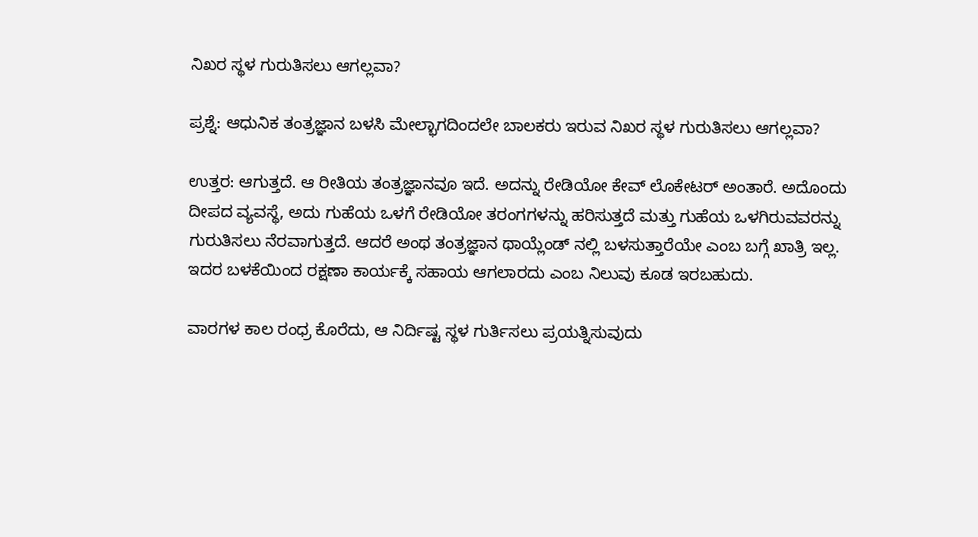ನಿಖರ ಸ್ಥಳ ಗುರುತಿಸಲು ಆಗಲ್ಲವಾ?

ಪ್ರಶ್ನೆ: ಆಧುನಿಕ ತಂತ್ರಜ್ಞಾನ ಬಳಸಿ ಮೇಲ್ಭಾಗದಿಂದಲೇ ಬಾಲಕರು ಇರುವ ನಿಖರ ಸ್ಥಳ ಗುರುತಿಸಲು ಆಗಲ್ಲವಾ?

ಉತ್ತರ: ಆಗುತ್ತದೆ. ಆ ರೀತಿಯ ತಂತ್ರಜ್ಞಾನವೂ ಇದೆ. ಅದನ್ನು ರೇಡಿಯೋ ಕೇವ್ ಲೊಕೇಟರ್ ಅಂತಾರೆ. ಅದೊಂದು ದೀಪದ ವ್ಯವಸ್ಥೆ, ಅದು ಗುಹೆಯ ಒಳಗೆ ರೇಡಿಯೋ ತರಂಗಗಳನ್ನು ಹರಿಸುತ್ತದೆ ಮತ್ತು ಗುಹೆಯ ಒಳಗಿರುವವರನ್ನು ಗುರುತಿಸಲು ನೆರವಾಗುತ್ತದೆ. ಆದರೆ ಅಂಥ ತಂತ್ರಜ್ಞಾನ ಥಾಯ್ಲೆಂಡ್ ನಲ್ಲಿ ಬಳಸುತ್ತಾರೆಯೇ ಎಂಬ ಬಗ್ಗೆ ಖಾತ್ರಿ ಇಲ್ಲ. ಇದರ ಬಳಕೆಯಿಂದ ರಕ್ಷಣಾ ಕಾರ್ಯಕ್ಕೆ ಸಹಾಯ ಆಗಲಾರದು ಎಂಬ ನಿಲುವು ಕೂಡ ಇರಬಹುದು.

ವಾರಗಳ ಕಾಲ ರಂಧ್ರ ಕೊರೆದು, ಆ ನಿರ್ದಿಷ್ಟ ಸ್ಥಳ ಗುರ್ತಿಸಲು ಪ್ರಯತ್ನಿಸುವುದು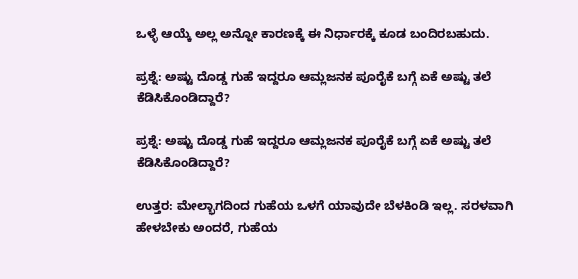ಒಳ್ಳೆ ಆಯ್ಕೆ ಅಲ್ಲ ಅನ್ನೋ ಕಾರಣಕ್ಕೆ ಈ ನಿರ್ಧಾರಕ್ಕೆ ಕೂಡ ಬಂದಿರಬಹುದು.

ಪ್ರಶ್ನೆ: ಅಷ್ಟು ದೊಡ್ಡ ಗುಹೆ ಇದ್ದರೂ ಆಮ್ಲಜನಕ ಪೂರೈಕೆ ಬಗ್ಗೆ ಏಕೆ ಅಷ್ಟು ತಲೆ ಕೆಡಿಸಿಕೊಂಡಿದ್ದಾರೆ?

ಪ್ರಶ್ನೆ: ಅಷ್ಟು ದೊಡ್ಡ ಗುಹೆ ಇದ್ದರೂ ಆಮ್ಲಜನಕ ಪೂರೈಕೆ ಬಗ್ಗೆ ಏಕೆ ಅಷ್ಟು ತಲೆ ಕೆಡಿಸಿಕೊಂಡಿದ್ದಾರೆ?

ಉತ್ತರ: ಮೇಲ್ಭಾಗದಿಂದ ಗುಹೆಯ ಒಳಗೆ ಯಾವುದೇ ಬೆಳಕಿಂಡಿ ಇಲ್ಲ. ಸರಳವಾಗಿ ಹೇಳಬೇಕು ಅಂದರೆ, ಗುಹೆಯ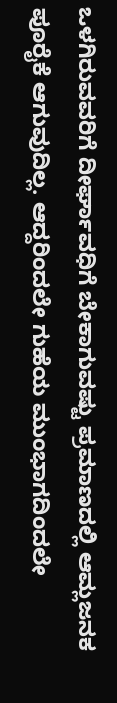ಒಳಗಿರುವವರಿಗೆ ದೀರ್ಘಾವಧಿಗೆ ಬೇಕಾಗುವಷ್ಟು ಪ್ರಮಾಣದಲ್ಲಿ ಆಮ್ಲಜನಕ ಪೂರೈಕೆ ಆಗುವುದಿಲ್ಲ. ಆದ್ದರಿಂದಲೇ ಗುಹೆಯ ಮುಂಭಾಗದಿಂದಲೇ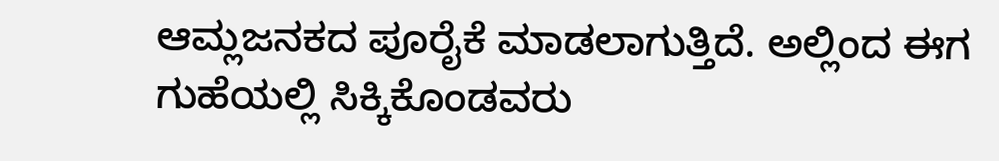ಆಮ್ಲಜನಕದ ಪೂರೈಕೆ ಮಾಡಲಾಗುತ್ತಿದೆ. ಅಲ್ಲಿಂದ ಈಗ ಗುಹೆಯಲ್ಲಿ ಸಿಕ್ಕಿಕೊಂಡವರು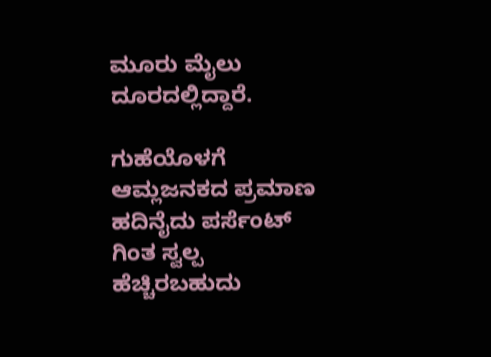ಮೂರು ಮೈಲು ದೂರದಲ್ಲಿದ್ದಾರೆ.

ಗುಹೆಯೊಳಗೆ ಆಮ್ಲಜನಕದ ಪ್ರಮಾಣ ಹದಿನೈದು ಪರ್ಸೆಂಟ್ ಗಿಂತ ಸ್ವಲ್ಪ ಹೆಚ್ಚಿರಬಹುದು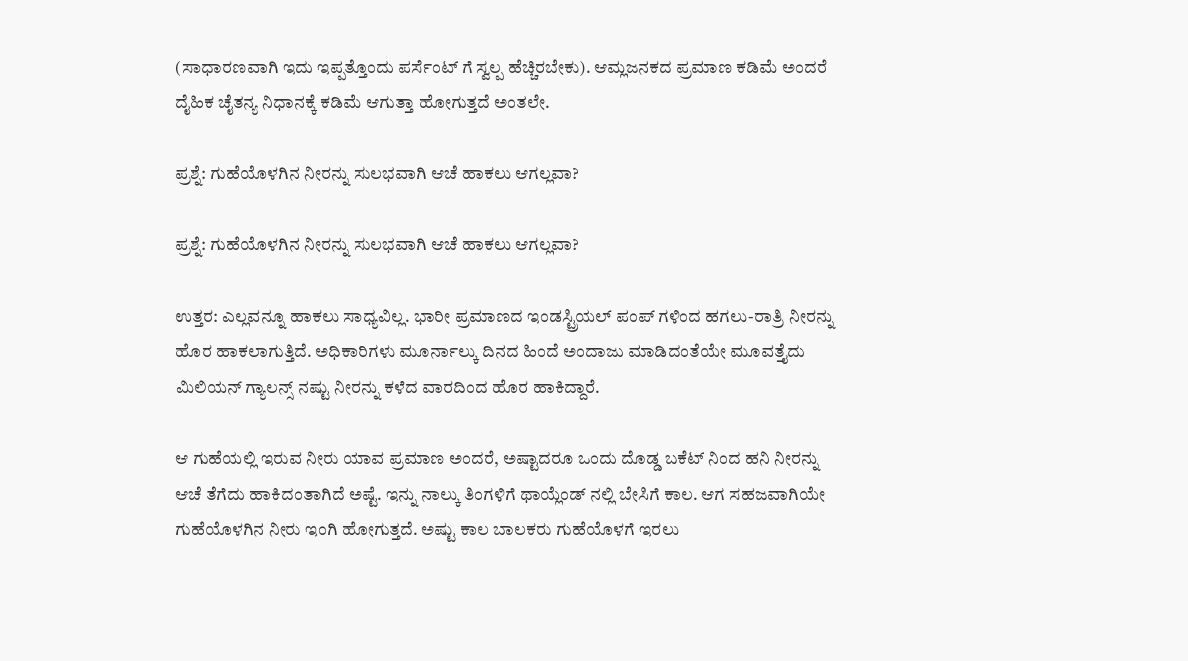(ಸಾಧಾರಣವಾಗಿ ಇದು ಇಪ್ಪತ್ತೊಂದು ಪರ್ಸೆಂಟ್ ಗೆ ಸ್ವಲ್ಪ ಹೆಚ್ಚಿರಬೇಕು). ಆಮ್ಲಜನಕದ ಪ್ರಮಾಣ ಕಡಿಮೆ ಅಂದರೆ ದೈಹಿಕ ಚೈತನ್ಯ ನಿಧಾನಕ್ಕೆ ಕಡಿಮೆ ಆಗುತ್ತಾ ಹೋಗುತ್ತದೆ ಅಂತಲೇ.

ಪ್ರಶ್ನೆ: ಗುಹೆಯೊಳಗಿನ ನೀರನ್ನು ಸುಲಭವಾಗಿ ಆಚೆ ಹಾಕಲು ಆಗಲ್ಲವಾ?

ಪ್ರಶ್ನೆ: ಗುಹೆಯೊಳಗಿನ ನೀರನ್ನು ಸುಲಭವಾಗಿ ಆಚೆ ಹಾಕಲು ಆಗಲ್ಲವಾ?

ಉತ್ತರ: ಎಲ್ಲವನ್ನೂ ಹಾಕಲು ಸಾಧ್ಯವಿಲ್ಲ. ಭಾರೀ ಪ್ರಮಾಣದ ಇಂಡಸ್ಟ್ರಿಯಲ್ ಪಂಪ್ ಗಳಿಂದ ಹಗಲು-ರಾತ್ರಿ ನೀರನ್ನು ಹೊರ ಹಾಕಲಾಗುತ್ತಿದೆ. ಅಧಿಕಾರಿಗಳು ಮೂರ್ನಾಲ್ಕು ದಿನದ ಹಿಂದೆ ಅಂದಾಜು ಮಾಡಿದಂತೆಯೇ ಮೂವತ್ತೈದು ಮಿಲಿಯನ್ ಗ್ಯಾಲನ್ಸ್ ನಷ್ಟು ನೀರನ್ನು ಕಳೆದ ವಾರದಿಂದ ಹೊರ ಹಾಕಿದ್ದಾರೆ.

ಆ ಗುಹೆಯಲ್ಲಿ ಇರುವ ನೀರು ಯಾವ ಪ್ರಮಾಣ ಅಂದರೆ, ಅಷ್ಟಾದರೂ ಒಂದು ದೊಡ್ಡ ಬಕೆಟ್ ನಿಂದ ಹನಿ ನೀರನ್ನು ಆಚೆ ತೆಗೆದು ಹಾಕಿದಂತಾಗಿದೆ ಅಷ್ಟೆ. ಇನ್ನು ನಾಲ್ಕು ತಿಂಗಳಿಗೆ ಥಾಯ್ಲೆಂಡ್ ನಲ್ಲಿ ಬೇಸಿಗೆ ಕಾಲ. ಆಗ ಸಹಜವಾಗಿಯೇ ಗುಹೆಯೊಳಗಿನ ನೀರು ಇಂಗಿ ಹೋಗುತ್ತದೆ. ಅಷ್ಟು ಕಾಲ ಬಾಲಕರು ಗುಹೆಯೊಳಗೆ ಇರಲು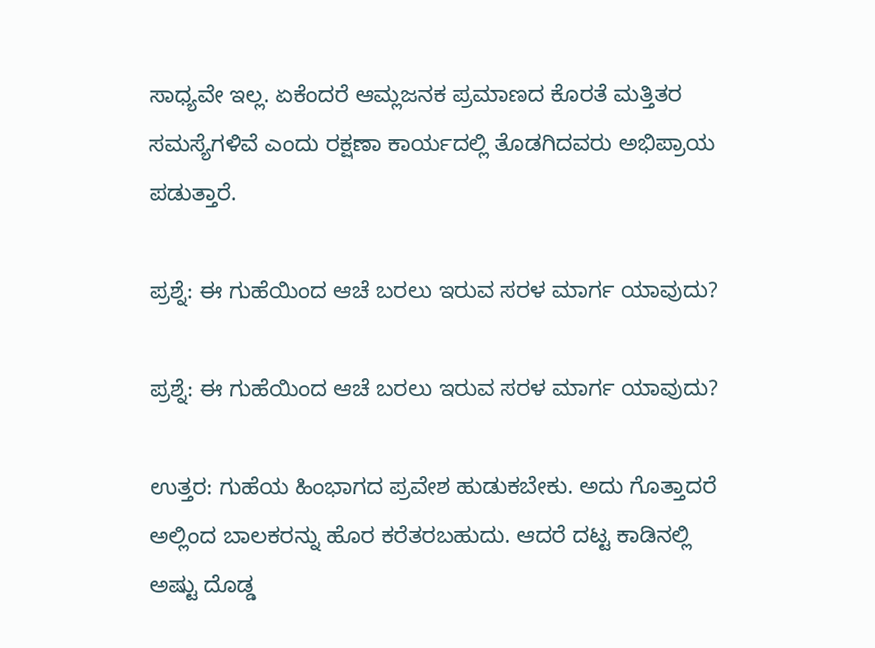ಸಾಧ್ಯವೇ ಇಲ್ಲ. ಏಕೆಂದರೆ ಆಮ್ಲಜನಕ ಪ್ರಮಾಣದ ಕೊರತೆ ಮತ್ತಿತರ ಸಮಸ್ಯೆಗಳಿವೆ ಎಂದು ರಕ್ಷಣಾ ಕಾರ್ಯದಲ್ಲಿ ತೊಡಗಿದವರು ಅಭಿಪ್ರಾಯ ಪಡುತ್ತಾರೆ.

ಪ್ರಶ್ನೆ: ಈ ಗುಹೆಯಿಂದ ಆಚೆ ಬರಲು ಇರುವ ಸರಳ ಮಾರ್ಗ ಯಾವುದು?

ಪ್ರಶ್ನೆ: ಈ ಗುಹೆಯಿಂದ ಆಚೆ ಬರಲು ಇರುವ ಸರಳ ಮಾರ್ಗ ಯಾವುದು?

ಉತ್ತರ: ಗುಹೆಯ ಹಿಂಭಾಗದ ಪ್ರವೇಶ ಹುಡುಕಬೇಕು. ಅದು ಗೊತ್ತಾದರೆ ಅಲ್ಲಿಂದ ಬಾಲಕರನ್ನು ಹೊರ ಕರೆತರಬಹುದು. ಆದರೆ ದಟ್ಟ ಕಾಡಿನಲ್ಲಿ ಅಷ್ಟು ದೊಡ್ಡ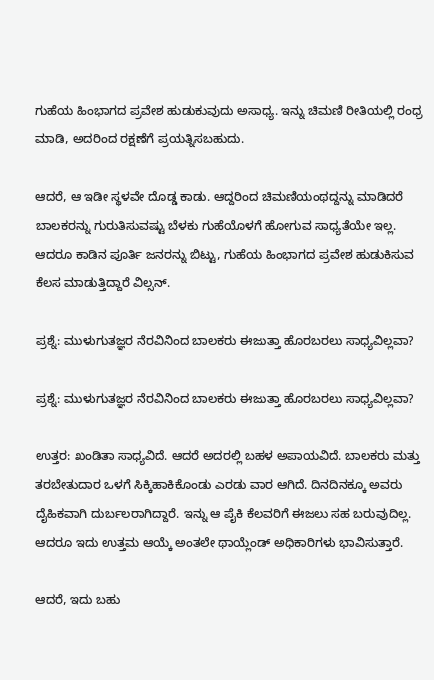ಗುಹೆಯ ಹಿಂಭಾಗದ ಪ್ರವೇಶ ಹುಡುಕುವುದು ಅಸಾಧ್ಯ. ಇನ್ನು ಚಿಮಣಿ ರೀತಿಯಲ್ಲಿ ರಂಧ್ರ ಮಾಡಿ, ಅದರಿಂದ ರಕ್ಷಣೆಗೆ ಪ್ರಯತ್ನಿಸಬಹುದು.

ಆದರೆ, ಆ ಇಡೀ ಸ್ಥಳವೇ ದೊಡ್ಡ ಕಾಡು. ಆದ್ದರಿಂದ ಚಿಮಣಿಯಂಥದ್ದನ್ನು ಮಾಡಿದರೆ ಬಾಲಕರನ್ನು ಗುರುತಿಸುವಷ್ಟು ಬೆಳಕು ಗುಹೆಯೊಳಗೆ ಹೋಗುವ ಸಾಧ್ಯತೆಯೇ ಇಲ್ಲ. ಆದರೂ ಕಾಡಿನ ಪೂರ್ತಿ ಜನರನ್ನು ಬಿಟ್ಟು, ಗುಹೆಯ ಹಿಂಭಾಗದ ಪ್ರವೇಶ ಹುಡುಕಿಸುವ ಕೆಲಸ ಮಾಡುತ್ತಿದ್ದಾರೆ ವಿಲ್ಸನ್.

ಪ್ರಶ್ನೆ: ಮುಳುಗುತಜ್ಞರ ನೆರವಿನಿಂದ ಬಾಲಕರು ಈಜುತ್ತಾ ಹೊರಬರಲು ಸಾಧ್ಯವಿಲ್ಲವಾ?

ಪ್ರಶ್ನೆ: ಮುಳುಗುತಜ್ಞರ ನೆರವಿನಿಂದ ಬಾಲಕರು ಈಜುತ್ತಾ ಹೊರಬರಲು ಸಾಧ್ಯವಿಲ್ಲವಾ?

ಉತ್ತರ: ಖಂಡಿತಾ ಸಾಧ್ಯವಿದೆ. ಆದರೆ ಅದರಲ್ಲಿ ಬಹಳ ಅಪಾಯವಿದೆ. ಬಾಲಕರು ಮತ್ತು ತರಬೇತುದಾರ ಒಳಗೆ ಸಿಕ್ಕಿಹಾಕಿಕೊಂಡು ಎರಡು ವಾರ ಆಗಿದೆ. ದಿನದಿನಕ್ಕೂ ಅವರು ದೈಹಿಕವಾಗಿ ದುರ್ಬಲರಾಗಿದ್ದಾರೆ. ಇನ್ನು ಆ ಪೈಕಿ ಕೆಲವರಿಗೆ ಈಜಲು ಸಹ ಬರುವುದಿಲ್ಲ. ಆದರೂ ಇದು ಉತ್ತಮ ಆಯ್ಕೆ ಅಂತಲೇ ಥಾಯ್ಲೆಂಡ್ ಅಧಿಕಾರಿಗಳು ಭಾವಿಸುತ್ತಾರೆ.

ಆದರೆ, ಇದು ಬಹು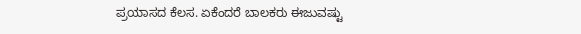ಪ್ರಯಾಸದ ಕೆಲಸ. ಏಕೆಂದರೆ ಬಾಲಕರು ಈಜುವಷ್ಟು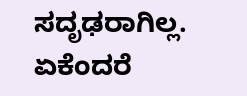ಸದೃಢರಾಗಿಲ್ಲ. ಏಕೆಂದರೆ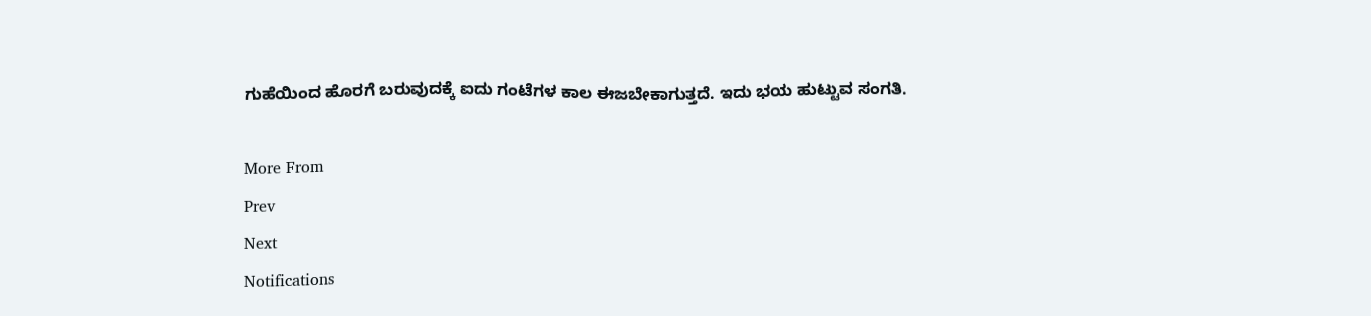ಗುಹೆಯಿಂದ ಹೊರಗೆ ಬರುವುದಕ್ಕೆ ಐದು ಗಂಟೆಗಳ ಕಾಲ ಈಜಬೇಕಾಗುತ್ತದೆ. ಇದು ಭಯ ಹುಟ್ಟುವ ಸಂಗತಿ.

More From
Prev
Next
Notifications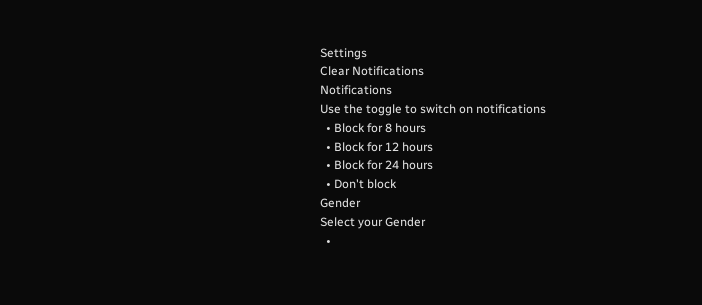Settings
Clear Notifications
Notifications
Use the toggle to switch on notifications
  • Block for 8 hours
  • Block for 12 hours
  • Block for 24 hours
  • Don't block
Gender
Select your Gender
  •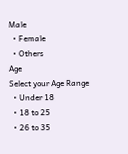Male
  • Female
  • Others
Age
Select your Age Range
  • Under 18
  • 18 to 25
  • 26 to 35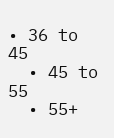• 36 to 45
  • 45 to 55
  • 55+